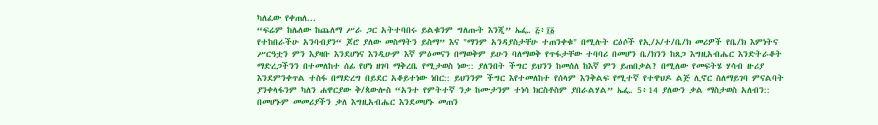ካለፈው የቀጠለ...
“ፍሬም ከሌለው ከጨለማ ሥራ ጋር አትተባበሩ ይልቁንም ግለጡት እንጂ” ኤፌ. ፭፥፲፩
የተከበራችሁ አንባብያን“ ጆሮ ያለው መስማትን ይስማ” እና "ማንም አንዳያስታቸሁ ተጠንቀቁ" በሚሉት ርዕሶች የኢ/ኦ/ተ/ቤ/ክ መሪዎች የቤ/ክ እምነትና ሥርዓቷን ምን እያዛቡ እንደሆነና እንዲሁም እኛ ምዕመናን በማወቅም ይሁን ባለማወቅ የጥፋታቸው ተባባሪ በመሆን ቤ/ክንን ከጸጋ እግዚአብሔር እንድትራቆት ማድረጋችንን በተመለከተ ሰፊ የሆነ ዘገባ ማቅረቤ የሚታወስ ነው:: ያለንበት ችግር ይህንን ከመሰለ ከእኛ ምን ይጠበቃል? በሚለው የመፍትሄ ሃሳብ ዙሪያ እንደምንቀጥል ተስፋ በማድረግ በይደር አቆይተነው ነበር:: ይህንንም ችግር እየተመለከተ የሰላም እንቅልፍ የሚተኛ የተዋህዶ ልጅ ሊኖር ስለማይገባ ምናልባት ያንቀላፋንም ካለን ሐዋርያው ቅ/ጳውሎስ “አንተ የምትተኛ ንቃ ከሙታንም ተነሳ ክርስቶስም ያበራልሃል” ኤፌ. 5፥14 ያለውን ቃል ማስታወስ አለብን:: በመሆኑም መመሪያችን ቃለ እግዚአብሔር እንደመሆኑ መጠን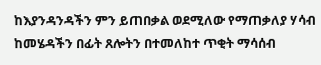ከእያንዳንዳችን ምን ይጠበቃል ወደሚለው የማጠቃለያ ሃሳብ ከመሄዳችን በፊት ጸሎትን በተመለከተ ጥቂት ማሳሰብ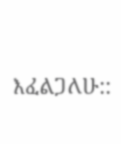እፈልጋለሁ::